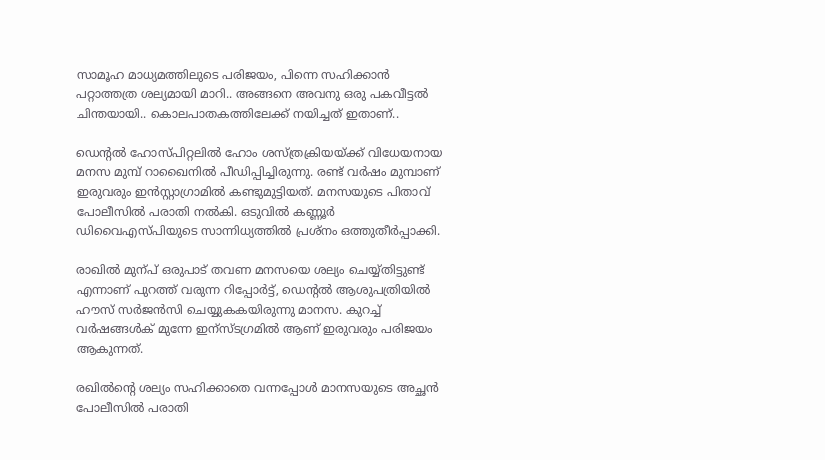സാമൂഹ മാധ്യമത്തിലുടെ പരിജയം, പിന്നെ സഹിക്കാന്‍ പറ്റാത്തത്ര ശല്യമായി മാറി.. അങ്ങനെ അവനു ഒരു പകവീട്ടല്‍ ചിന്തയായി.. കൊലപാതകത്തിലേക്ക് നയിച്ചത് ഇതാണ്..

ഡെന്റൽ ഹോസ്പിറ്റലിൽ ഹോം ശസ്ത്രക്രിയയ്ക്ക് വിധേയനായ മനസ മുമ്പ് റാഖൈനിൽ പീഡിപ്പിച്ചിരുന്നു. രണ്ട് വർഷം മുമ്പാണ് ഇരുവരും ഇൻസ്റ്റാഗ്രാമിൽ കണ്ടുമുട്ടിയത്. മനസയുടെ പിതാവ് പോലീസിൽ പരാതി നൽകി. ഒടുവിൽ കണ്ണൂർ ഡിവൈഎസ്പിയുടെ സാന്നിധ്യത്തിൽ പ്രശ്നം ഒത്തുതീർപ്പാക്കി.

രാഖില്‍ മുന്പ് ഒരുപാട് തവണ മനസയെ ശല്യം ചെയ്യ്തിട്ടുണ്ട് എന്നാണ് പുറത്ത് വരുന്ന റിപ്പോര്‍ട്ട്‌, ഡെന്റല്‍ ആശുപത്രിയില്‍ ഹൗസ് സര്‍ജന്‍സി ചെയ്യുകകയിരുന്നു മാനസ. കുറച്ച് വര്‍ഷങ്ങള്‍ക് മുന്നേ ഇന്സ്ടഗ്രമില്‍ ആണ് ഇരുവരും പരിജയം ആകുന്നത്.

രഖില്‍ന്റെ ശല്യം സഹിക്കാതെ വന്നപ്പോള്‍ മാനസയുടെ അച്ഛന്‍ പോലീസില്‍ പരാതി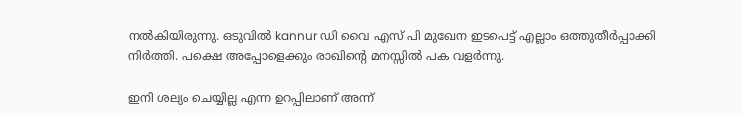നല്‍കിയിരുന്നു. ഒടുവില്‍ kannur ഡി വൈ എസ് പി മുഖേന ഇടപെട്ട് എല്ലാം ഒത്തുതീര്‍പ്പാക്കി നിര്‍ത്തി. പക്ഷെ അപ്പോളെക്കും രാഖിന്‍റെ മനസ്സില്‍ പക വളര്‍ന്നു.

ഇനി ശല്യം ചെയ്യില്ല എന്ന ഉറപ്പിലാണ് അന്ന്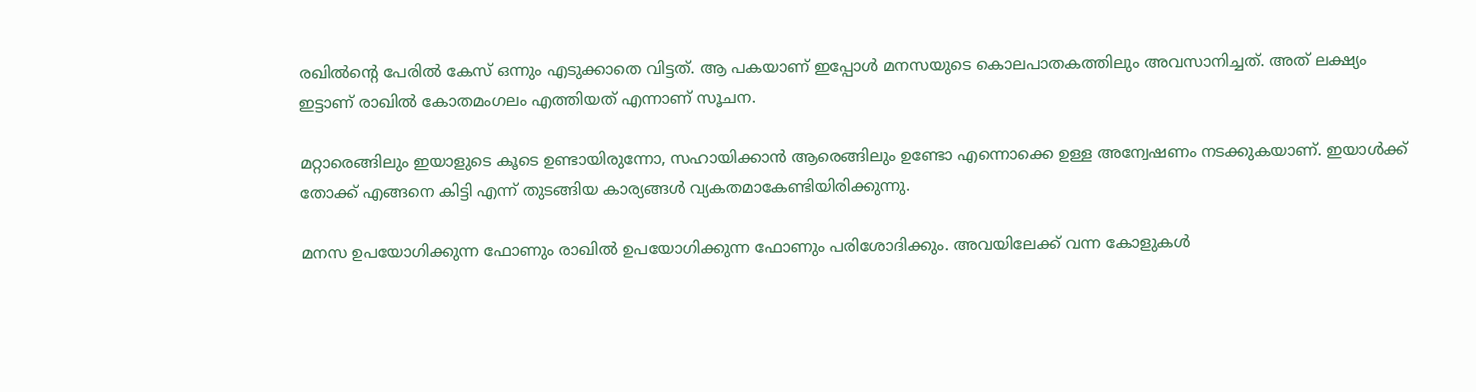രഖില്‍ന്റെ പേരില്‍ കേസ് ഒന്നും എടുക്കാതെ വിട്ടത്. ആ പകയാണ് ഇപ്പോള്‍ മനസയുടെ കൊലപാതകത്തിലും അവസാനിച്ചത്. അത് ലക്ഷ്യം ഇട്ടാണ് രാഖില്‍ കോതമംഗലം എത്തിയത് എന്നാണ് സൂചന.

മറ്റാരെങ്ങിലും ഇയാളുടെ കൂടെ ഉണ്ടായിരുന്നോ, സഹായിക്കാന്‍ ആരെങ്ങിലും ഉണ്ടോ എന്നൊക്കെ ഉള്ള അന്വേഷണം നടക്കുകയാണ്. ഇയാള്‍ക്ക് തോക്ക് എങ്ങനെ കിട്ടി എന്ന് തുടങ്ങിയ കാര്യങ്ങള്‍ വ്യകതമാകേണ്ടിയിരിക്കുന്നു.

മനസ ഉപയോഗിക്കുന്ന ഫോണും രാഖില്‍ ഉപയോഗിക്കുന്ന ഫോണും പരിശോദിക്കും. അവയിലേക്ക് വന്ന കോളുകള്‍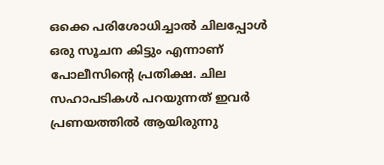ഒക്കെ പരിശോധിച്ചാല്‍ ചിലപ്പോള്‍ ഒരു സൂചന കിട്ടും എന്നാണ് പോലീസിന്റെ പ്രതിക്ഷ. ചില സഹാപടികള്‍ പറയുന്നത് ഇവര്‍ പ്രണയത്തില്‍ ആയിരുന്നു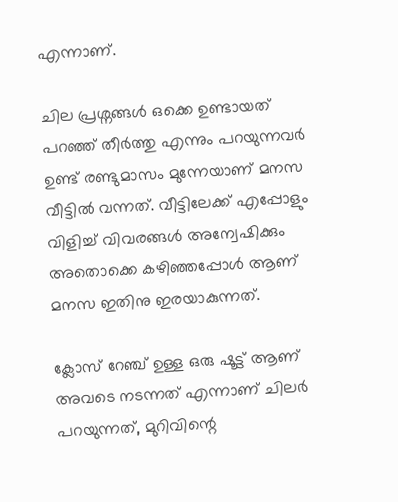എന്നാണ്.

ചില പ്രശ്നങ്ങള്‍ ഒക്കെ ഉണ്ടായത് പറഞ്ഞ് തീര്‍ത്തു എന്നും പറയുന്നവര്‍ ഉണ്ട് രണ്ടുമാസം മുന്നേയാണ് മനസ വീട്ടില്‍ വന്നത്. വീട്ടിലേക്ക് എപ്പോളും വിളിച്ച് വിവരങ്ങള്‍ അന്വേഷിക്കും അതൊക്കെ കഴിഞ്ഞപ്പോള്‍ ആണ് മനസ ഇതിനു ഇരയാകുന്നത്.

ക്ലോസ് റേഞ്ച് ഉള്ള ഒരു ഷൂട്ട്‌ ആണ് അവടെ നടന്നത് എന്നാണ് ചിലര്‍ പറയുന്നത്, മുറിവിന്റെ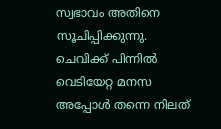സ്വഭാവം അതിനെ സൂചിപ്പിക്കുന്നു. ചെവിക്ക് പിന്നില്‍ വെടിയേറ്റ മനസ അപ്പോള്‍ തന്നെ നിലത്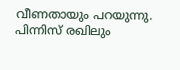വീണതായും പറയുന്നു. പിന്നിസ് രഖിലും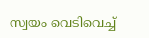സ്വയം വെടിവെച്ച്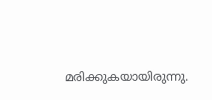മരിക്കുകയായിരുന്നു.